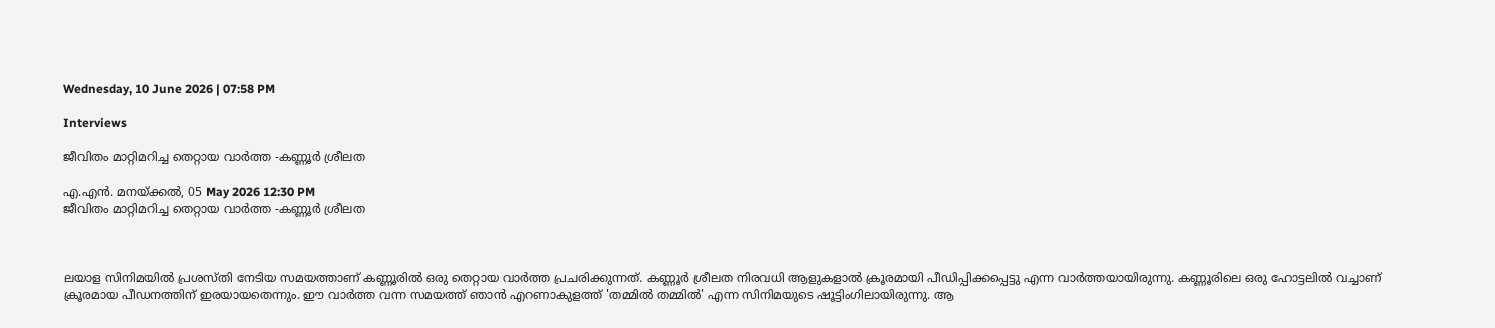Wednesday, 10 June 2026 | 07:58 PM

Interviews

ജീവിതം മാറ്റിമറിച്ച തെറ്റായ വാര്‍ത്ത -കണ്ണൂര്‍ ശ്രീലത

എ.എന്‍. മനയ്ക്കല്‍, 05 May 2026 12:30 PM
ജീവിതം മാറ്റിമറിച്ച തെറ്റായ വാര്‍ത്ത -കണ്ണൂര്‍ ശ്രീലത



ലയാള സിനിമയില്‍ പ്രശസ്തി നേടിയ സമയത്താണ് കണ്ണൂരില്‍ ഒരു തെറ്റായ വാര്‍ത്ത പ്രചരിക്കുന്നത്. കണ്ണൂര്‍ ശ്രീലത നിരവധി ആളുകളാല്‍ ക്രൂരമായി പീഡിപ്പിക്കപ്പെട്ടു എന്ന വാര്‍ത്തയായിരുന്നു. കണ്ണൂരിലെ ഒരു ഹോട്ടലില്‍ വച്ചാണ് ക്രൂരമായ പീഡനത്തിന് ഇരയായതെന്നും. ഈ വാര്‍ത്ത വന്ന സമയത്ത് ഞാന്‍ എറണാകുളത്ത് 'തമ്മില്‍ തമ്മില്‍' എന്ന സിനിമയുടെ ഷൂട്ടിംഗിലായിരുന്നു. ആ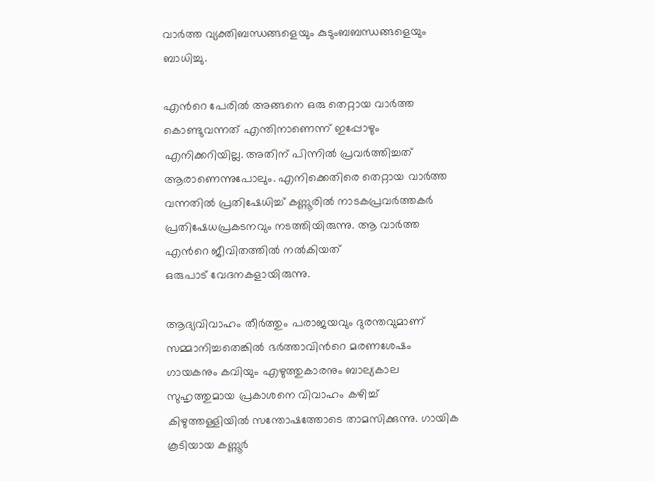വാര്‍ത്ത വ്യക്തിബന്ധങ്ങളെയും കുടുംബബന്ധങ്ങളെയും ബാധിച്ചു.

എന്‍റെ പേരില്‍ അങ്ങനെ ഒരു തെറ്റായ വാര്‍ത്ത കൊണ്ടുവന്നത് എന്തിനാണെന്ന് ഇപ്പോഴും എനിക്കറിയില്ല. അതിന് പിന്നില്‍ പ്രവര്‍ത്തിച്ചത് ആരാണെന്നുപോലും. എനിക്കെതിരെ തെറ്റായ വാര്‍ത്ത വന്നതില്‍ പ്രതിഷേധിച്ച് കണ്ണൂരില്‍ നാടകപ്രവര്‍ത്തകര്‍ പ്രതിഷേധപ്രകടനവും നടത്തിയിരുന്നു. ആ വാര്‍ത്ത എന്‍റെ ജീവിതത്തില്‍ നല്‍കിയത്
ഒരുപാട് വേദനകളായിരുന്നു.

ആദ്യവിവാഹം തീര്‍ത്തും പരാജയവും ദുരന്തവുമാണ് സമ്മാനിച്ചതെങ്കില്‍ ഭര്‍ത്താവിന്‍റെ മരണശേഷം ഗായകനും കവിയും എഴുത്തുകാരനും ബാല്യകാല സുഹൃത്തുമായ പ്രകാശനെ വിവാഹം കഴിച്ച് കിഴുത്തള്ളിയില്‍ സന്തോഷത്തോടെ താമസിക്കുന്നു. ഗായിക കൂടിയായ കണ്ണൂര്‍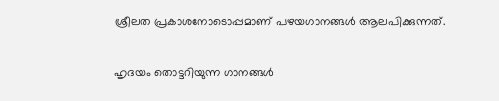ശ്രീലത പ്രകാശനോടൊപ്പമാണ് പഴയഗാനങ്ങള്‍ ആലപിക്കുന്നത്.

ഹൃദയം തൊട്ടറിയുന്ന ഗാനങ്ങള്‍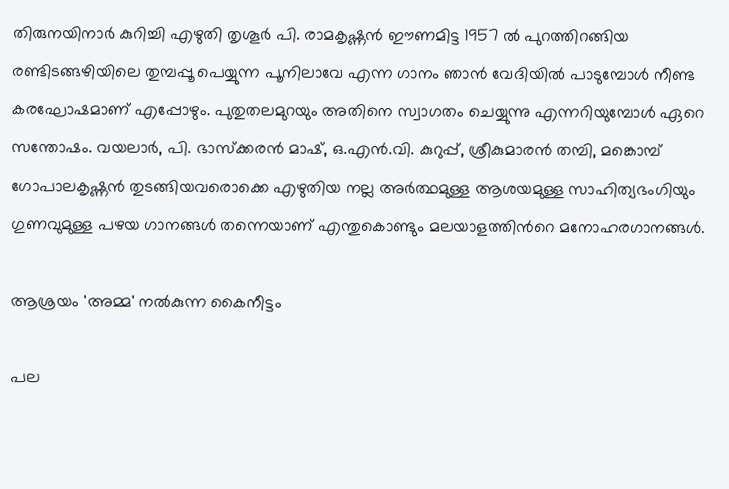തിരുനയിനാര്‍ കുറിച്ചി എഴുതി തൃശൂര്‍ പി. രാമകൃഷ്ണന്‍ ഈണമിട്ട 1957 ല്‍ പുറത്തിറങ്ങിയ രണ്ടിടങ്ങഴിയിലെ തുമ്പപ്പൂ പെയ്യുന്ന പൂനിലാവേ എന്ന ഗാനം ഞാന്‍ വേദിയില്‍ പാടുമ്പോള്‍ നീണ്ട കരഘോഷമാണ് എപ്പോഴും. പുതുതലമുറയും അതിനെ സ്വാഗതം ചെയ്യുന്നു എന്നറിയുമ്പോള്‍ ഏറെ സന്തോഷം. വയലാര്‍, പി. ഭാസ്ക്കരന്‍ മാഷ്, ഒ.എന്‍.വി. കുറുപ്പ്, ശ്രീകുമാരന്‍ തമ്പി, മങ്കൊമ്പ് ഗോപാലകൃഷ്ണന്‍ തുടങ്ങിയവരൊക്കെ എഴുതിയ നല്ല അര്‍ത്ഥമുള്ള ആശയമുള്ള സാഹിത്യഭംഗിയും ഗുണവുമുള്ള പഴയ ഗാനങ്ങള്‍ തന്നെയാണ് എന്തുകൊണ്ടും മലയാളത്തിന്‍റെ മനോഹരഗാനങ്ങള്‍.

ആശ്രയം 'അമ്മ' നല്‍കുന്ന കൈനീട്ടം

പല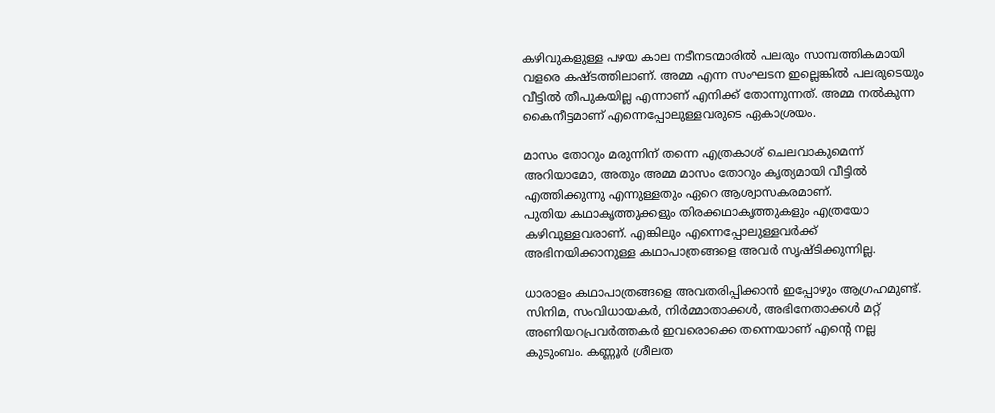കഴിവുകളുള്ള പഴയ കാല നടീനടന്മാരില്‍ പലരും സാമ്പത്തികമായി വളരെ കഷ്ടത്തിലാണ്. അമ്മ എന്ന സംഘടന ഇല്ലെങ്കില്‍ പലരുടെയും വീട്ടില്‍ തീപുകയില്ല എന്നാണ് എനിക്ക് തോന്നുന്നത്. അമ്മ നല്‍കുന്ന കൈനീട്ടമാണ് എന്നെപ്പോലുള്ളവരുടെ ഏകാശ്രയം.

മാസം തോറും മരുന്നിന് തന്നെ എത്രകാശ് ചെലവാകുമെന്ന് അറിയാമോ, അതും അമ്മ മാസം തോറും കൃത്യമായി വീട്ടില്‍ എത്തിക്കുന്നു എന്നുള്ളതും ഏറെ ആശ്വാസകരമാണ്.
പുതിയ കഥാകൃത്തുക്കളും തിരക്കഥാകൃത്തുകളും എത്രയോ കഴിവുള്ളവരാണ്. എങ്കിലും എന്നെപ്പോലുള്ളവര്‍ക്ക് അഭിനയിക്കാനുള്ള കഥാപാത്രങ്ങളെ അവര്‍ സൃഷ്ടിക്കുന്നില്ല.

ധാരാളം കഥാപാത്രങ്ങളെ അവതരിപ്പിക്കാന്‍ ഇപ്പോഴും ആഗ്രഹമുണ്ട്. സിനിമ, സംവിധായകര്‍, നിര്‍മ്മാതാക്കള്‍, അഭിനേതാക്കള്‍ മറ്റ് അണിയറപ്രവര്‍ത്തകര്‍ ഇവരൊക്കെ തന്നെയാണ് എന്‍റെ നല്ല കുടുംബം. കണ്ണൂര്‍ ശ്രീലത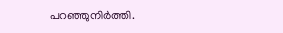പറഞ്ഞുനിര്‍ത്തി.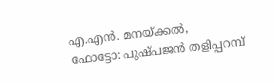എ.എന്‍. മനയ്ക്കല്‍,
ഫോട്ടോ: പുഷ്പജന്‍ തളിപ്പറമ്പ്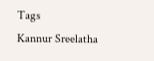Tags
Kannur Sreelatha